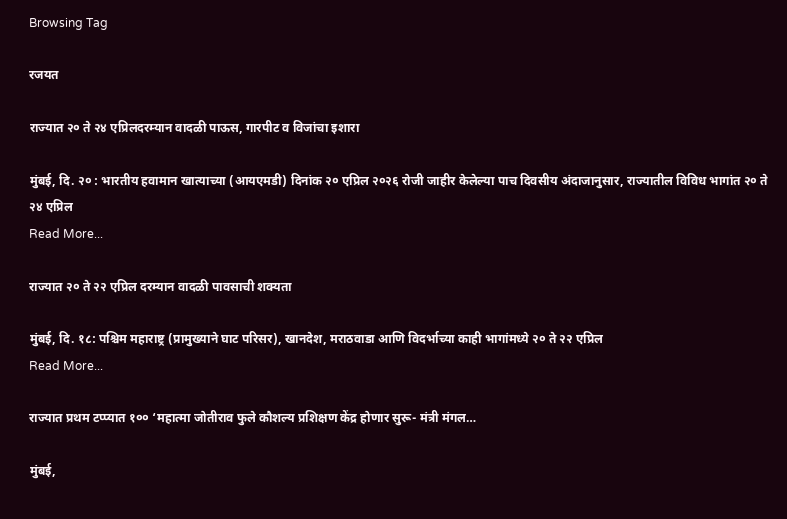Browsing Tag

रजयत

राज्यात २० ते २४ एप्रिलदरम्यान वादळी पाऊस, गारपीट व विजांचा इशारा

मुंबई, दि. २० : भारतीय हवामान खात्याच्या (आयएमडी) दिनांक २० एप्रिल २०२६ रोजी जाहीर केलेल्या पाच दिवसीय अंदाजानुसार, राज्यातील विविध भागांत २० ते २४ एप्रिल
Read More...

राज्यात २० ते २२ एप्रिल दरम्यान वादळी पावसाची शक्यता

मुंबई, दि. १८: पश्चिम महाराष्ट्र (प्रामुख्याने घाट परिसर), खानदेश, मराठवाडा आणि विदर्भाच्या काही भागांमध्ये २० ते २२ एप्रिल
Read More...

राज्यात प्रथम टप्प्यात १०० ‘महात्मा जोतीराव फुले कौशल्य प्रशिक्षण केंद्र होणार सुरू- मंत्री मंगल…

मुंबई,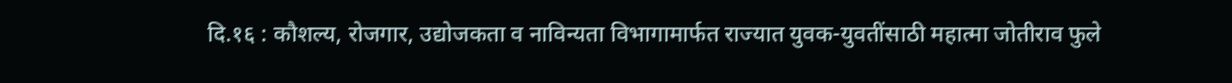दि.१६ : कौशल्य, रोजगार, उद्योजकता व नाविन्यता विभागामार्फत राज्यात युवक-युवतींसाठी महात्मा जोतीराव फुले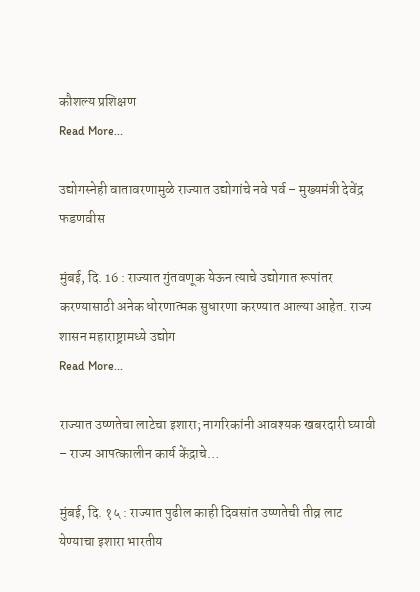कौशल्य प्रशिक्षण
Read More...

उद्योगस्नेही वातावरणामुळे राज्यात उद्योगांचे नवे पर्व – मुख्यमंत्री देवेंद्र फडणवीस

मुंबई, दि. 16 : राज्यात गुंतवणूक येऊन त्याचे उद्योगात रूपांतर करण्यासाठी अनेक धोरणात्मक सुधारणा करण्यात आल्या आहेत. राज्य शासन महाराष्ट्रामध्ये उद्योग
Read More...

राज्यात उष्णतेचा लाटेचा इशारा; नागरिकांनी आवश्यक खबरदारी घ्यावी – राज्य आपत्कालीन कार्य केंद्राचे…

मुंबई, दि. १५ : राज्यात पुढील काही दिवसांत उष्णतेची तीव्र लाट येण्याचा इशारा भारतीय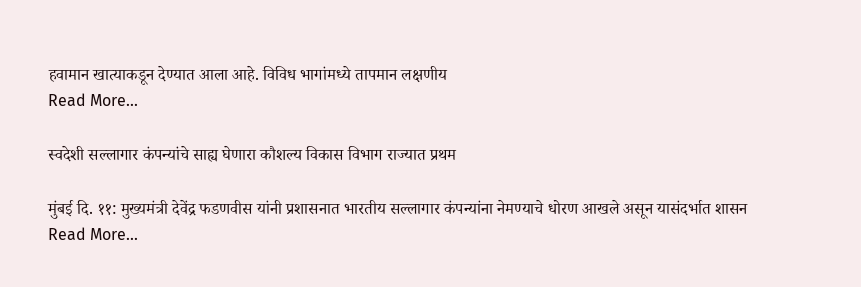हवामान खात्याकडून देण्यात आला आहे. विविध भागांमध्ये तापमान लक्षणीय
Read More...

स्वदेशी सल्लागार कंपन्यांचे साह्य घेणारा कौशल्य विकास विभाग राज्यात प्रथम

मुंबई दि. ११: मुख्यमंत्री देवेंद्र फडणवीस यांनी प्रशासनात भारतीय सल्लागार कंपन्यांना नेमण्याचे धोरण आखले असून यासंदर्भात शासन
Read More...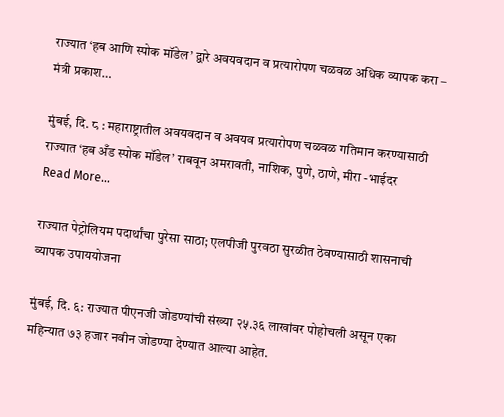राज्यात ‘हब आणि स्पोक मॉडेल’ द्वारे अवयवदान व प्रत्यारोपण चळवळ अधिक व्यापक करा – मंत्री प्रकाश…

मुंबई, दि. ८ : महाराष्ट्रातील अवयवदान व अवयव प्रत्यारोपण चळवळ गतिमान करण्यासाठी राज्यात ‘हब अँड स्पोक मॉडेल’ राबवून अमरावती, नाशिक, पुणे, ठाणे, मीरा -भाईदर
Read More...

राज्यात पेट्रोलियम पदार्थांचा पुरेसा साठा; एलपीजी पुरवठा सुरळीत ठेवण्यासाठी शासनाची व्यापक उपाययोजना

मुंबई, दि. ६: राज्यात पीएनजी जोडण्यांची संख्या २५.३६ लाखांवर पोहोचली असून एका महिन्यात ७३ हजार नवीन जोडण्या देण्यात आल्या आहेत.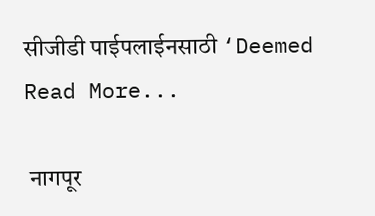सीजीडी पाईपलाईनसाठी ‘Deemed
Read More...

 नागपूर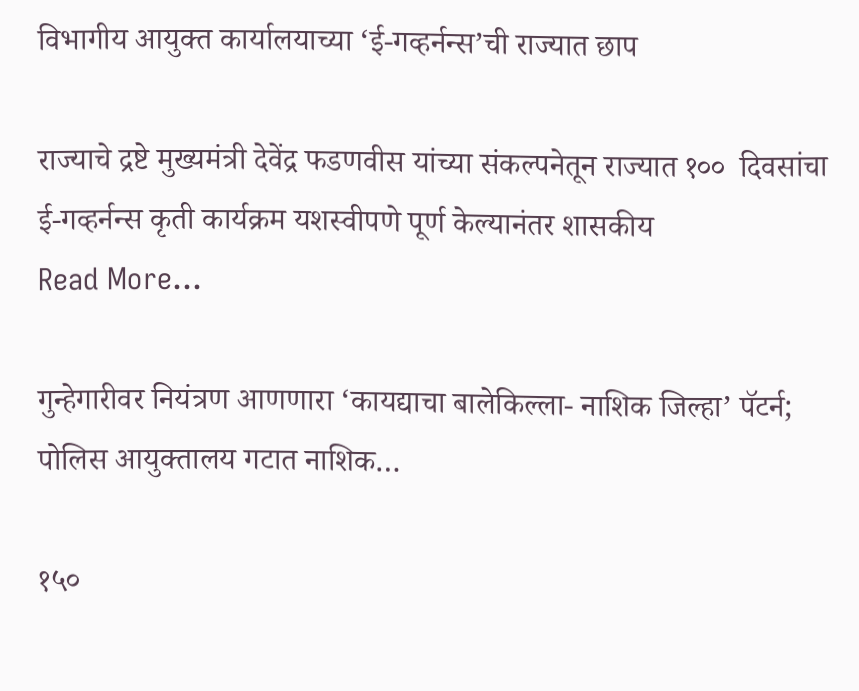विभागीय आयुक्त कार्यालयाच्या ‘ई-गव्हर्नन्स’ची राज्यात छाप

राज्याचे द्रष्टे मुख्यमंत्री देवेंद्र फडणवीस यांच्या संकल्पनेतून राज्यात १००  दिवसांचा ई-गव्हर्नन्स कृती कार्यक्रम यशस्वीपणे पूर्ण केल्यानंतर शासकीय
Read More...

गुन्हेगारीवर नियंत्रण आणणारा ‘कायद्याचा बालेकिल्ला- नाशिक जिल्हा’ पॅटर्न; पोलिस आयुक्तालय गटात नाशिक…

१५०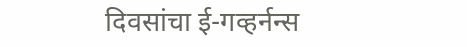दिवसांचा ई-गव्हर्नन्स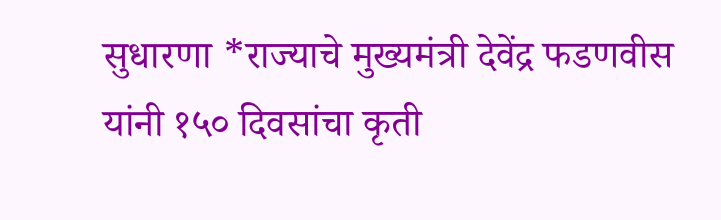सुधारणा *राज्याचे मुख्यमंत्री देवेंद्र फडणवीस यांनी १५० दिवसांचा कृती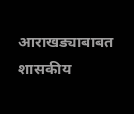आराखड्याबाबत शासकीय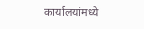कार्यालयांमध्ये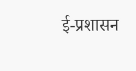ई-प्रशासन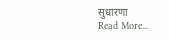सुधारणा
Read More...